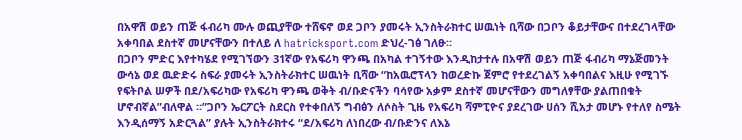በአዋሽ ወይን ጠጅ ፋብሪካ ሙሉ ወጪያቸው ተሸፍኖ ወደ ጋቦን ያመሩት ኢንስትራክተር ሠዉነት ቢሻው በጋቦን ቆይታቸውና በተደረገላቸው አቀባበል ደስተኛ መሆናቸውን በተለይ ለ hatricksport.com ድህረ-ገፅ ገለፁ።
በጋቦን ምድር እየተካሄደ የሚገኘውን 31ኛው የአፍሪካ ዋንጫ በአካል ተገኝተው እንዲከታተሉ በአዋሽ ወይን ጠጅ ፋብሪካ ማኔጅመንት ውሳኔ ወደ ዉድድሩ ስፍራ ያመሩት ኢንስትራክተር ሠዉነት ቢሻው “ከአዉሮፕላን ከወረድኩ ጀምሮ የተደረገልኝ አቀባበልና እዚሁ የሚገኙ የፍትቦል ሠዎች በደ/አፍሪካው የአፍሪካ ዋንጫ ወቅት ብ/ቡድናችን ባሳየው አቃም ደስተኛ መሆናቸውን መግለፃቸው ያልጠበቁት ሆኖብኛል”ብለዋል ።”ጋቦን ኤርፖርት ስደርስ የተቀበለኝ ግብፅን ለሶስት ጊዜ የአፍሪካ ሻምፒዮና ያደረገው ሀሰን ሺአታ መሆኑ የተለየ ስሜት እንዲሰማኝ አድርጓል” ያሉት ኢንስትራክተሩ “ደ/አፍሪካ ለነበረው ብ/ቡድንና ለእኔ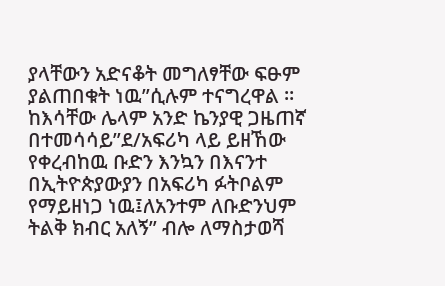ያላቸውን አድናቆት መግለፃቸው ፍፁም ያልጠበቁት ነዉ”ሲሉም ተናግረዋል ። ከእሳቸው ሌላም አንድ ኬንያዊ ጋዜጠኛ በተመሳሳይ”ደ/አፍሪካ ላይ ይዘኸው የቀረብከዉ ቡድን እንኳን በእናንተ በኢትዮጵያውያን በአፍሪካ ፉትቦልም የማይዘነጋ ነዉ፤ለአንተም ለቡድንህም ትልቅ ክብር አለኝ” ብሎ ለማስታወሻ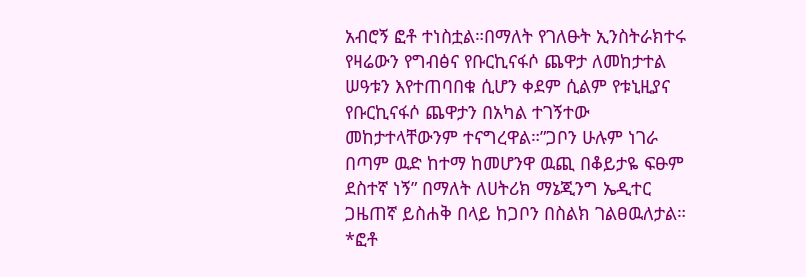አብሮኝ ፎቶ ተነስቷል።በማለት የገለፁት ኢንስትራክተሩ የዛሬውን የግብፅና የቡርኪናፋሶ ጨዋታ ለመከታተል ሠዓቱን እየተጠባበቁ ሲሆን ቀደም ሲልም የቱኒዚያና የቡርኪናፋሶ ጨዋታን በአካል ተገኝተው መከታተላቸውንም ተናግረዋል።”ጋቦን ሁሉም ነገራ በጣም ዉድ ከተማ ከመሆንዋ ዉጪ በቆይታዬ ፍፁም ደስተኛ ነኝ” በማለት ለሀትሪክ ማኔጂንግ ኤዲተር ጋዜጠኛ ይስሐቅ በላይ ከጋቦን በስልክ ገልፀዉለታል።
*ፎቶ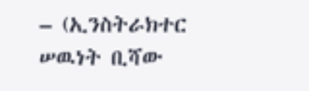– (ኢንስትራክተር ሠዉነት ቢሻው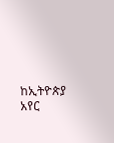ከኢትዮጵያ አየር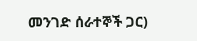መንገድ ሰራተኞች ጋር)